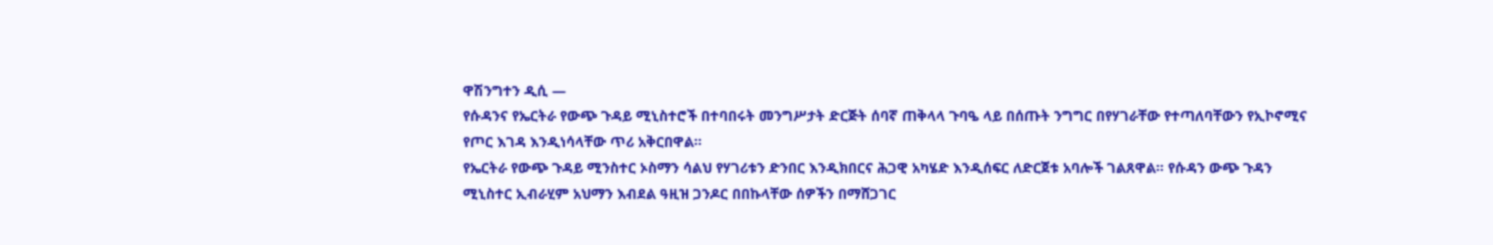ዋሽንግተን ዲሲ —
የሱዳንና የኤርትራ የውጭ ጉዳይ ሚኒስተሮች በተባበሩት መንግሥታት ድርጅት ሰባኛ ጠቅላላ ጉባዔ ላይ በሰጡት ንግግር በየሃገራቸው የተጣለባቸውን የኢኮኖሚና የጦር እገዳ እንዲነሳላቸው ጥሪ አቅርበዋል።
የኤርትራ የውጭ ጉዳይ ሚንስተር ኦስማን ሳልህ የሃገሪቱን ድንበር እንዲክበርና ሕጋዊ አካሄድ እንዲሰፍር ለድርጀቱ አባሎች ገልጸዋል። የሱዳን ውጭ ጉዳን ሚኒስተር ኢብራሂም አህማን እብደል ዓዚዝ ጋንዶር በበኩላቸው ሰዎችን በማሸጋገር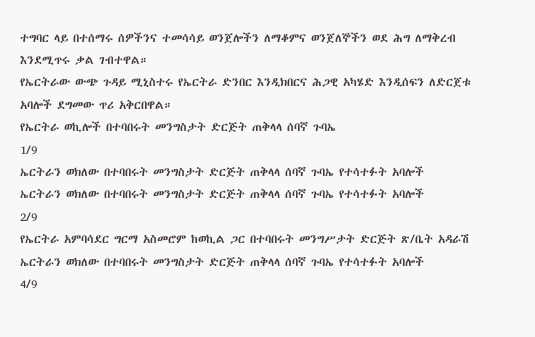ተግባር ላይ በተሰማሩ ሰዎችንና ተመሳሳይ ወንጀሎችን ለማቆምና ወንጀለኞችን ወደ ሕግ ለማቅረብ እንደሚጥሩ ቃል ገብተዋል።
የኤርትራው ውጭ ጉዳይ ሚኒስተሩ የኤርትራ ድንበር እንዲክበርና ሕጋዊ አካሄድ እንዲሰፍን ለድርጀቱ አባሎች ደግመው ጥሪ አቅርበዋል።
የኤርትራ ወኪሎች በተባበሩት መንግስታት ድርጅት ጠቅላላ ሰባኛ ጉባኤ
1/9
ኤርትራን ወክለው በተባበሩት መንግስታት ድርጅት ጠቅላላ ሰባኛ ጉባኤ የተሳተፉት አባሎች
ኤርትራን ወክለው በተባበሩት መንግስታት ድርጅት ጠቅላላ ሰባኛ ጉባኤ የተሳተፉት አባሎች
2/9
የኤርትራ አምባሳደር ግርማ አስመሮም ከወኪል ጋር በተባበሩት መንግሥታት ድርጅት ጽ/ቤት አዳራሽ
ኤርትራን ወክለው በተባበሩት መንግስታት ድርጅት ጠቅላላ ሰባኛ ጉባኤ የተሳተፉት አባሎች
4/9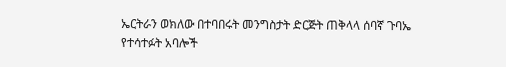ኤርትራን ወክለው በተባበሩት መንግስታት ድርጅት ጠቅላላ ሰባኛ ጉባኤ የተሳተፉት አባሎች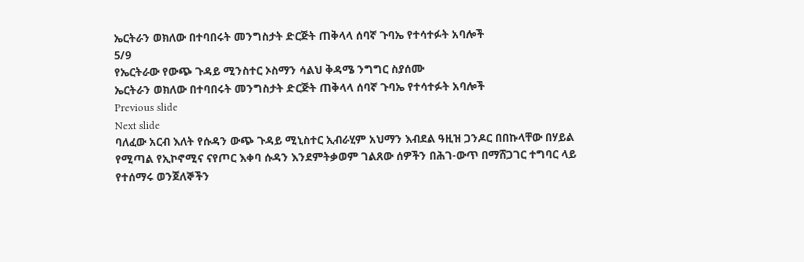ኤርትራን ወክለው በተባበሩት መንግስታት ድርጅት ጠቅላላ ሰባኛ ጉባኤ የተሳተፉት አባሎች
5/9
የኤርትራው የውጭ ጉዳይ ሚንስተር ኦስማን ሳልህ ቅዳሜ ንግግር ስያሰሙ
ኤርትራን ወክለው በተባበሩት መንግስታት ድርጅት ጠቅላላ ሰባኛ ጉባኤ የተሳተፉት አባሎች
Previous slide
Next slide
ባለፈው አርብ እለት የሱዳን ውጭ ጉዳይ ሚኒስተር ኢብራሂም አህማን እብደል ዓዚዝ ጋንዶር በበኩላቸው በሃይል የሚጣል የኢኮኖሚና ናየጦር እቀባ ሱዳን እንደምትቃወም ገልጸው ሰዎችን በሕገ-ውጥ በማሸጋገር ተግባር ላይ የተሰማሩ ወንጀለኞችን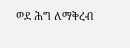ወደ ሕግ ለማቅረብ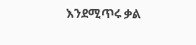እንደሚጥሩ ቃል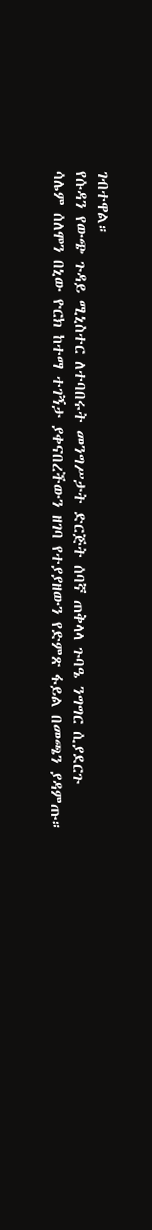ገብተዋል።
የሱዳን የውጭ ጉዳይ ሚኒስተር ለተባበሩት መንግሥታት ድርጅት ሰባኛ ጠቅላላ ጉባዔ ንግግር ሲያደርጉ
ሳሌም ሰለሞን በኒው ዮርክ ከተማ ተገኝታ ያቀናበረችውን ዘገባ የተያያዘውን የድምጽ ፋይል በመጫን ያዳምጡ።